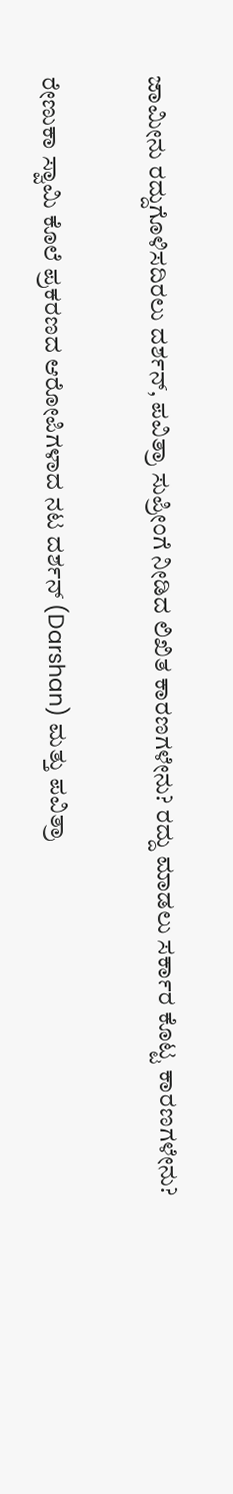ಜಾಮೀನು ರದ್ದುಗೊಳಿಸದಿರಲು ದರ್ಶನ್, ಪವಿತ್ರಾ ಸುಪ್ರೀಂಗೆ ನೀಡಿದ ಲಿಖಿತ ಕಾರಣಗಳೇನು? ರದ್ದು ಮಾಡಲು ಸರ್ಕಾರ ಕೊಟ್ಟ ಕಾರಣಗಳೇನು?

ರೇಣುಕಾ ಸ್ವಾಮಿ ಕೊಲೆ ಪ್ರಕರಣದ ಆರೋಪಿಗಳಾದ ನಟ ದರ್ಶನ್ (Darshan) ಮತ್ತು ಪವಿತ್ರಾ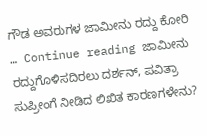ಗೌಡ ಅವರುಗಳ ಜಾಮೀನು ರದ್ದು ಕೋರಿ … Continue reading ಜಾಮೀನು ರದ್ದುಗೊಳಿಸದಿರಲು ದರ್ಶನ್, ಪವಿತ್ರಾ ಸುಪ್ರೀಂಗೆ ನೀಡಿದ ಲಿಖಿತ ಕಾರಣಗಳೇನು?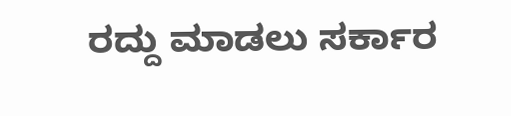ರದ್ದು ಮಾಡಲು ಸರ್ಕಾರ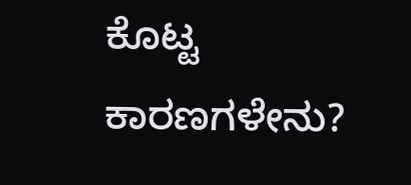ಕೊಟ್ಟ ಕಾರಣಗಳೇನು?